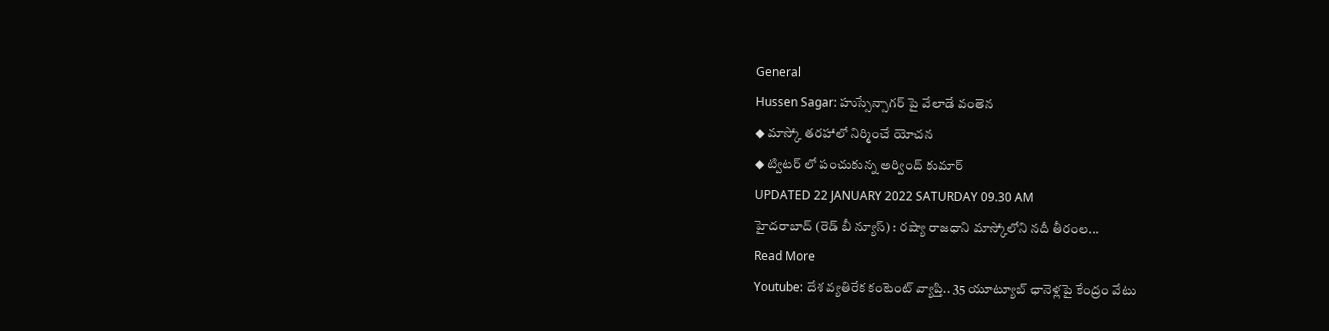General
Hussen Sagar: హుస్సేన్సాగర్ పై వేలాడే వంతెన
◆ మాస్కో తరహాలో నిర్మించే యోచన
◆ ట్విటర్ లో పంచుకున్న అర్వింద్ కుమార్
UPDATED 22 JANUARY 2022 SATURDAY 09.30 AM
హైదరాబాద్ (రెడ్ బీ న్యూస్) : రష్యా రాజధాని మాస్కోలోని నదీ తీరంల...
Read More
Youtube: దేశ వ్యతిరేక కంటెంట్ వ్యాప్తి.. 35 యూట్యూబ్ ఛానెళ్లపై కేంద్రం వేటు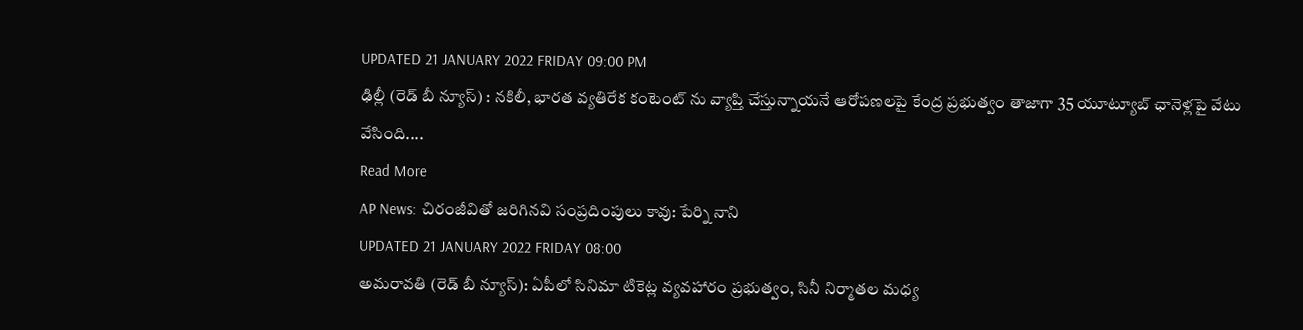UPDATED 21 JANUARY 2022 FRIDAY 09:00 PM
ఢిల్లీ (రెడ్ బీ న్యూస్) : నకిలీ, భారత వ్యతిరేక కంటెంట్ ను వ్యాప్తి చేస్తున్నాయనే ఆరోపణలపై కేంద్ర ప్రభుత్వం తాజాగా 35 యూట్యూబ్ ఛానెళ్లపై వేటు వేసింది....
Read More
AP News: చిరంజీవితో జరిగినవి సంప్రదింపులు కావు: పేర్ని నాని
UPDATED 21 JANUARY 2022 FRIDAY 08:00
అమరావతి (రెడ్ బీ న్యూస్): ఏపీలో సినిమా టికెట్ల వ్యవహారం ప్రభుత్వం, సినీ నిర్మాతల మధ్య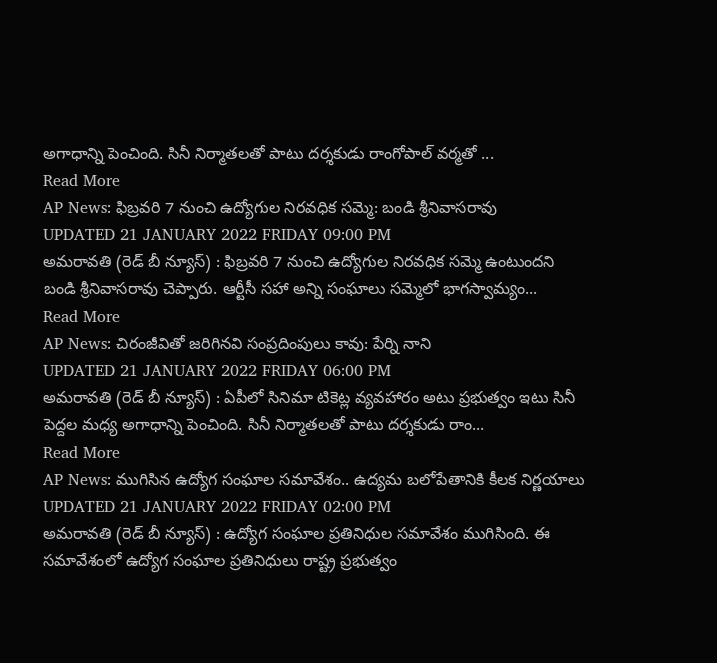అగాధాన్ని పెంచింది. సినీ నిర్మాతలతో పాటు దర్శకుడు రాంగోపాల్ వర్మతో ...
Read More
AP News: ఫిబ్రవరి 7 నుంచి ఉద్యోగుల నిరవధిక సమ్మె: బండి శ్రీనివాసరావు
UPDATED 21 JANUARY 2022 FRIDAY 09:00 PM
అమరావతి (రెడ్ బీ న్యూస్) : ఫిబ్రవరి 7 నుంచి ఉద్యోగుల నిరవధిక సమ్మె ఉంటుందని బండి శ్రీనివాసరావు చెప్పారు. ఆర్టీసీ సహా అన్ని సంఘాలు సమ్మెలో భాగస్వామ్యం...
Read More
AP News: చిరంజీవితో జరిగినవి సంప్రదింపులు కావు: పేర్ని నాని
UPDATED 21 JANUARY 2022 FRIDAY 06:00 PM
అమరావతి (రెడ్ బీ న్యూస్) : ఏపీలో సినిమా టికెట్ల వ్యవహారం అటు ప్రభుత్వం ఇటు సినీ పెద్దల మధ్య అగాధాన్ని పెంచింది. సినీ నిర్మాతలతో పాటు దర్శకుడు రాం...
Read More
AP News: ముగిసిన ఉద్యోగ సంఘాల సమావేశం.. ఉద్యమ బలోపేతానికి కీలక నిర్ణయాలు
UPDATED 21 JANUARY 2022 FRIDAY 02:00 PM
అమరావతి (రెడ్ బీ న్యూస్) : ఉద్యోగ సంఘాల ప్రతినిధుల సమావేశం ముగిసింది. ఈ సమావేశంలో ఉద్యోగ సంఘాల ప్రతినిధులు రాష్ట్ర ప్రభుత్వం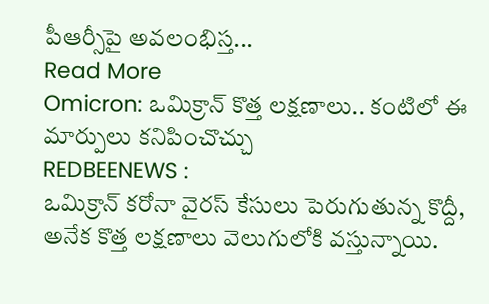పీఆర్సీపై అవలంభిస్త...
Read More
Omicron: ఒమిక్రాన్ కొత్త లక్షణాలు.. కంటిలో ఈ మార్పులు కనిపించొచ్చు
REDBEENEWS :
ఒమిక్రాన్ కరోనా వైరస్ కేసులు పెరుగుతున్న కొద్దీ, అనేక కొత్త లక్షణాలు వెలుగులోకి వస్తున్నాయి.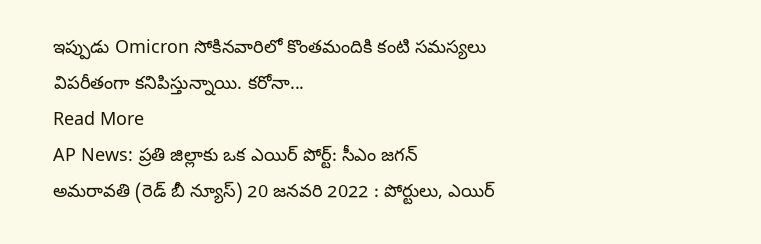ఇప్పుడు Omicron సోకినవారిలో కొంతమందికి కంటి సమస్యలు విపరీతంగా కనిపిస్తున్నాయి. కరోనా...
Read More
AP News: ప్రతి జిల్లాకు ఒక ఎయిర్ పోర్ట్: సీఎం జగన్
అమరావతి (రెడ్ బీ న్యూస్) 20 జనవరి 2022 : పోర్టులు, ఎయిర్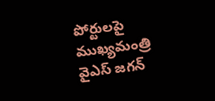పోర్టులపై ముఖ్యమంత్రి వైఎస్ జగన్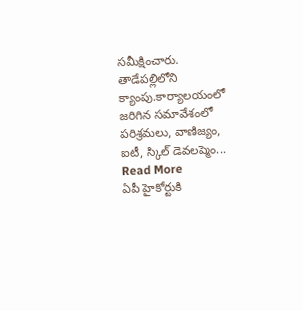సమీక్షించారు. తాడేపల్లిలోని క్యాంపు.కార్యాలయంలో జరిగిన సమావేశంలో పరిశ్రమలు, వాణిజ్యం, ఐటీ, స్కిల్ డెవలప్మెం...
Read More
ఏపీ హైకోర్టుకి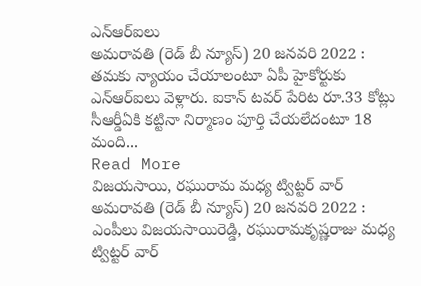ఎన్ఆర్ఐలు
అమరావతి (రెడ్ బీ న్యూస్) 20 జనవరి 2022 : తమకు న్యాయం చేయాలంటూ ఏపీ హైకోర్టుకు ఎన్ఆర్ఐలు వెళ్లారు. ఐకాన్ టవర్ పేరిట రూ.33 కోట్లు సీఆర్డీఏకి కట్టినా నిర్మాణం పూర్తి చేయలేదంటూ 18 మంది...
Read More
విజయసాయి, రఘురామ మధ్య ట్విట్టర్ వార్
అమరావతి (రెడ్ బీ న్యూస్) 20 జనవరి 2022 : ఎంపీలు విజయసాయిరెడ్డి, రఘురామకృష్ణరాజు మధ్య ట్విట్టర్ వార్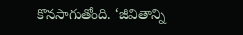కొనసాగుతోంది. ‘జీవితాన్ని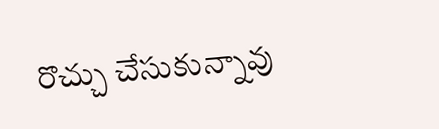రొచ్చు చేసుకున్నావు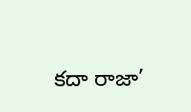కదా రాజా’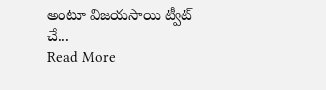అంటూ విజయసాయి ట్వీట్ చే...
Read More